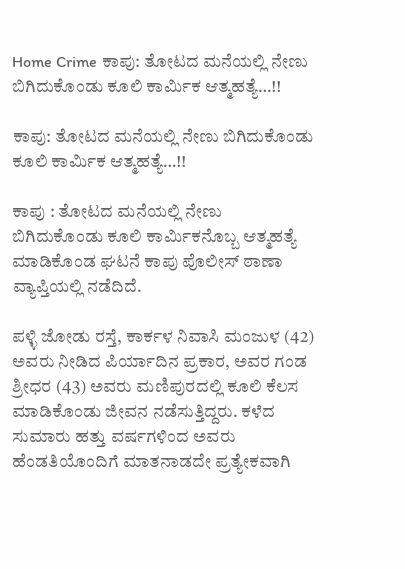Home Crime ಕಾಪು: ತೋಟದ ಮನೆಯಲ್ಲಿ ನೇಣು ಬಿಗಿದುಕೊಂಡು ಕೂಲಿ ಕಾರ್ಮಿಕ ಆತ್ಮಹತ್ಯೆ…!!

ಕಾಪು: ತೋಟದ ಮನೆಯಲ್ಲಿ ನೇಣು ಬಿಗಿದುಕೊಂಡು ಕೂಲಿ ಕಾರ್ಮಿಕ ಆತ್ಮಹತ್ಯೆ…!!

ಕಾಪು : ತೋಟದ ಮನೆಯಲ್ಲಿ ನೇಣು ಬಿಗಿದುಕೊಂಡು ಕೂಲಿ ಕಾರ್ಮಿಕನೊಬ್ಬ ಆತ್ಮಹತ್ಯೆ ಮಾಡಿಕೊಂಡ ಘಟನೆ ಕಾಪು ಪೊಲೀಸ್ ಠಾಣಾ ವ್ಯಾಪ್ತಿಯಲ್ಲಿ ನಡೆದಿದೆ.

ಪಳ್ಳಿ ಜೋಡು ರಸ್ತೆ, ಕಾರ್ಕಳ ನಿವಾಸಿ ಮಂಜುಳ (42) ಅವರು ನೀಡಿದ ಪಿರ್ಯಾದಿನ ಪ್ರಕಾರ, ಅವರ ಗಂಡ ಶ್ರೀಧರ (43) ಅವರು ಮಣಿಪುರದಲ್ಲಿ ಕೂಲಿ ಕೆಲಸ ಮಾಡಿಕೊಂಡು ಜೀವನ ನಡೆಸುತ್ತಿದ್ದರು. ಕಳೆದ ಸುಮಾರು ಹತ್ತು ವರ್ಷಗಳಿಂದ ಅವರು ಹೆಂಡತಿಯೊಂದಿಗೆ ಮಾತನಾಡದೇ ಪ್ರತ್ಯೇಕವಾಗಿ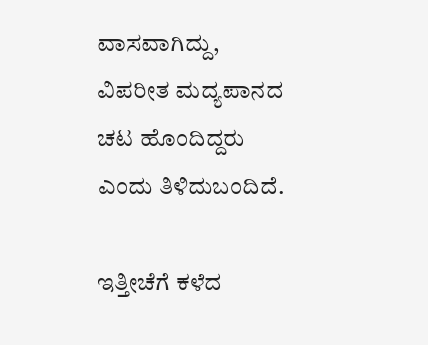ವಾಸವಾಗಿದ್ದು, ವಿಪರೀತ ಮದ್ಯಪಾನದ ಚಟ ಹೊಂದಿದ್ದರು ಎಂದು ತಿಳಿದುಬಂದಿದೆ.

ಇತ್ತೀಚೆಗೆ ಕಳೆದ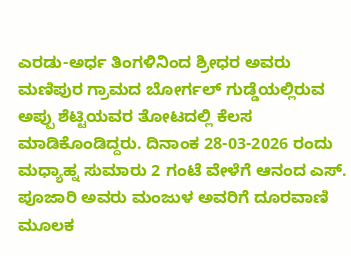ಎರಡು-ಅರ್ಧ ತಿಂಗಳಿನಿಂದ ಶ್ರೀಧರ ಅವರು ಮಣಿಪುರ ಗ್ರಾಮದ ಬೋರ್ಗಲ್ ಗುಡ್ಡೆಯಲ್ಲಿರುವ ಅಪ್ಪು ಶೆಟ್ಟಿಯವರ ತೋಟದಲ್ಲಿ ಕೆಲಸ ಮಾಡಿಕೊಂಡಿದ್ದರು. ದಿನಾಂಕ 28-03-2026 ರಂದು ಮಧ್ಯಾಹ್ನ ಸುಮಾರು 2 ಗಂಟೆ ವೇಳೆಗೆ ಆನಂದ ಎಸ್. ಪೂಜಾರಿ ಅವರು ಮಂಜುಳ ಅವರಿಗೆ ದೂರವಾಣಿ ಮೂಲಕ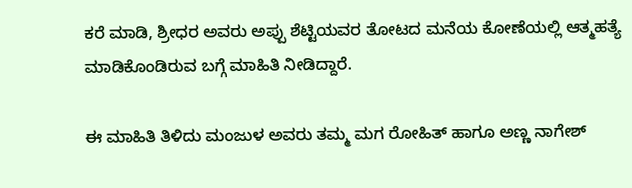ಕರೆ ಮಾಡಿ, ಶ್ರೀಧರ ಅವರು ಅಪ್ಪು ಶೆಟ್ಟಿಯವರ ತೋಟದ ಮನೆಯ ಕೋಣೆಯಲ್ಲಿ ಆತ್ಮಹತ್ಯೆ ಮಾಡಿಕೊಂಡಿರುವ ಬಗ್ಗೆ ಮಾಹಿತಿ ನೀಡಿದ್ದಾರೆ.

ಈ ಮಾಹಿತಿ ತಿಳಿದು ಮಂಜುಳ ಅವರು ತಮ್ಮ ಮಗ ರೋಹಿತ್ ಹಾಗೂ ಅಣ್ಣ ನಾಗೇಶ್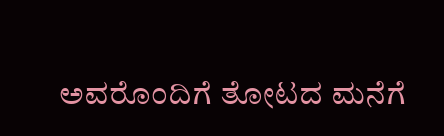ಅವರೊಂದಿಗೆ ತೋಟದ ಮನೆಗೆ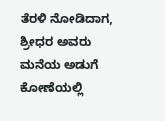ತೆರಳಿ ನೋಡಿದಾಗ, ಶ್ರೀಧರ ಅವರು ಮನೆಯ ಅಡುಗೆ ಕೋಣೆಯಲ್ಲಿ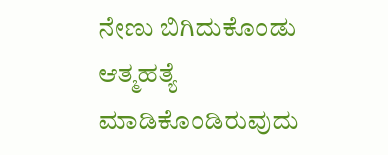ನೇಣು ಬಿಗಿದುಕೊಂಡು ಆತ್ಮಹತ್ಯೆ ಮಾಡಿಕೊಂಡಿರುವುದು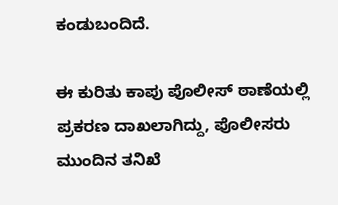ಕಂಡುಬಂದಿದೆ.

ಈ ಕುರಿತು ಕಾಪು ಪೊಲೀಸ್ ಠಾಣೆಯಲ್ಲಿ ಪ್ರಕರಣ ದಾಖಲಾಗಿದ್ದು, ಪೊಲೀಸರು ಮುಂದಿನ ತನಿಖೆ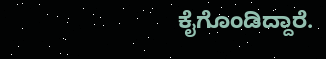ಕೈಗೊಂಡಿದ್ದಾರೆ.